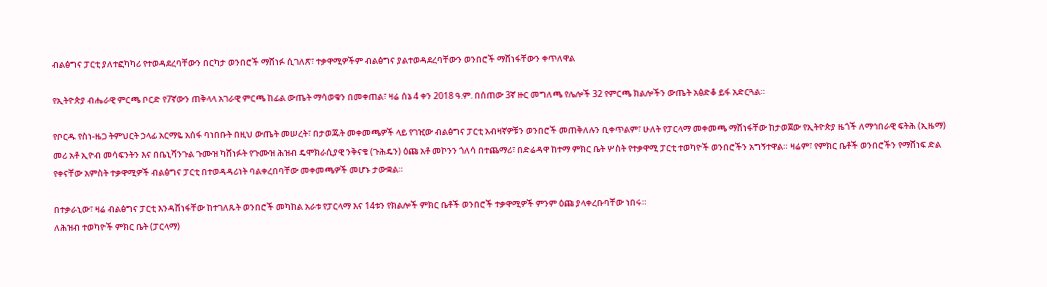ብልፅግና ፓርቲ ያለተፎካካሪ የተወዳደረባቸውን በርካታ ወንበሮች ማሸነፉ ሲገለጽ፣ ተቃዋሚዎችም ብልፅግና ያልተወዳደረባቸውን ወንበሮች ማሸነፋቸውን ቀጥለዋል

የኢትዮጵያ ብሔራዊ ምርጫ ቦርድ የ7ኛውን ጠቅላላ አገራዊ ምርጫ ከፊል ውጤት ማሳወቁን በመቀጠል፣ ዛሬ ሰኔ 4 ቀን 2018 ዓ.ም. በሰጠው 3ኛ ዙር መግለጫ የሌሎች 32 የምርጫ ክልሎችን ውጤት አፅድቆ ይፋ አድርጓል።

የቦርዱ የስነ-ዜጋ ትምህርት ኃላፊ አርማዬ አሰፋ ባነበቡት በዚህ ውጤት መሠረት፣ በታወጁት መቀመጫዎች ላይ የገዢው ብልፅግና ፓርቲ አብዛኛዎቹን ወንበሮች መጠቅለሉን ቢቀጥልም፣ ሁለት የፓርላማ መቀመጫ ማሸነፋቸው ከታወጀው የኢትዮጵያ ዜጎች ለማኅበራዊ ፍትሕ (ኢዜማ) መሪ አቶ ኢዮብ መሳፍንትን እና በቤኒሻንጉል ጉሙዝ ካሸነፉት የጉሙዝ ሕዝብ ዴሞክራሲያዊ ንቅናቄ (ጉሕዴን) ዕጩ አቶ መኮንን ጎለሳ በተጨማሪ፣ በድሬዳዋ ከተማ ምክር ቤት ሦስት የተቃዋሚ ፓርቲ ተወካዮች ወንበሮችን አግኝተዋል። ዛሬም፣ የምክር ቤቶች ወንበሮችን የማሸነፍ ድል የቀናቸው አምስት ተቃዋሚዎች ብልፅግና ፓርቲ በተወዳዳሪነት ባልቀረበባቸው መቀመጫዎች መሆኑ ታውቋል።

በተቃራኒው፣ ዛሬ ብልፅግና ፓርቲ እንዳሸነፋቸው ከተገለጹት ወንበሮች መካከል አራቱ የፓርላማ እና 14ቱን የክልሎች ምክር ቤቶች ወንበሮች ተቃዋሚዎች ምንም ዕጩ ያላቀረቡባቸው ነበሩ።
ለሕዝብ ተወካዮች ምክር ቤት (ፓርላማ)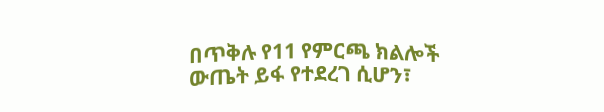በጥቅሉ የ11 የምርጫ ክልሎች ውጤት ይፋ የተደረገ ሲሆን፣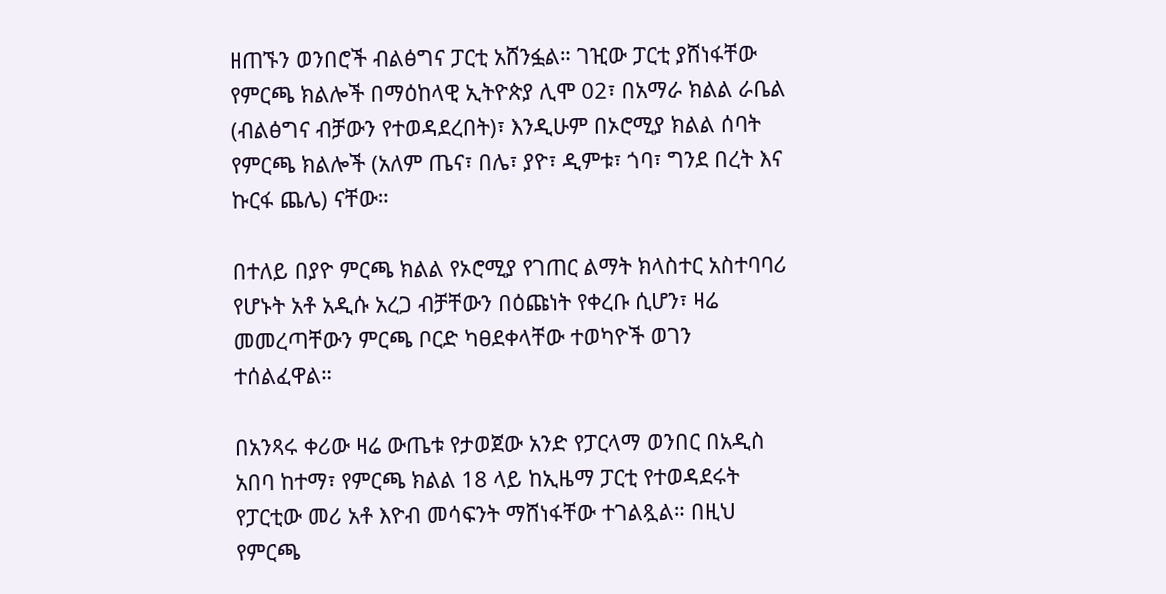ዘጠኙን ወንበሮች ብልፅግና ፓርቲ አሸንፏል። ገዢው ፓርቲ ያሸነፋቸው የምርጫ ክልሎች በማዕከላዊ ኢትዮጵያ ሊሞ 02፣ በአማራ ክልል ራቤል (ብልፅግና ብቻውን የተወዳደረበት)፣ እንዲሁም በኦሮሚያ ክልል ሰባት የምርጫ ክልሎች (አለም ጤና፣ በሌ፣ ያዮ፣ ዲምቱ፣ ጎባ፣ ግንደ በረት እና ኩርፋ ጨሌ) ናቸው።

በተለይ በያዮ ምርጫ ክልል የኦሮሚያ የገጠር ልማት ክላስተር አስተባባሪ የሆኑት አቶ አዲሱ አረጋ ብቻቸውን በዕጩነት የቀረቡ ሲሆን፣ ዛሬ መመረጣቸውን ምርጫ ቦርድ ካፀደቀላቸው ተወካዮች ወገን ተሰልፈዋል።

በአንጻሩ ቀሪው ዛሬ ውጤቱ የታወጀው አንድ የፓርላማ ወንበር በአዲስ አበባ ከተማ፣ የምርጫ ክልል 18 ላይ ከኢዜማ ፓርቲ የተወዳደሩት የፓርቲው መሪ አቶ እዮብ መሳፍንት ማሸነፋቸው ተገልጿል። በዚህ የምርጫ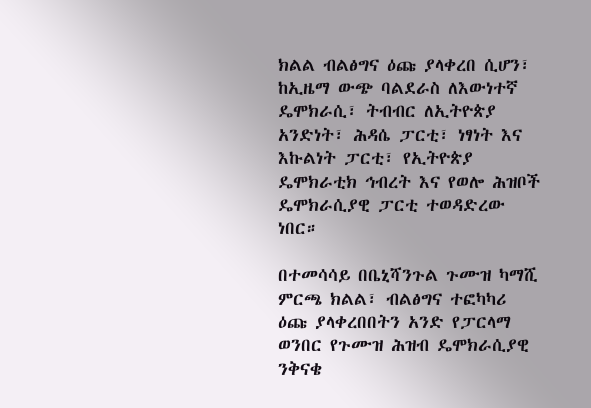ክልል ብልፅግና ዕጩ ያላቀረበ ሲሆን፣ ከኢዜማ ውጭ ባልደራስ ለእውነተኛ ዴሞክራሲ፣ ትብብር ለኢትዮጵያ አንድነት፣ ሕዳሴ ፓርቲ፣ ነፃነት እና እኩልነት ፓርቲ፣ የኢትዮጵያ ዴሞክራቲክ ኅብረት እና የወሎ ሕዝቦች ዴሞክራሲያዊ ፓርቲ ተወዳድረው ነበር።

በተመሳሳይ በቤኒሻንጉል ጉሙዝ ካማሺ ምርጫ ክልል፣ ብልፅግና ተፎካካሪ ዕጩ ያላቀረበበትን አንድ የፓርላማ ወንበር የጉሙዝ ሕዝብ ዴሞክራሲያዊ ንቅናቄ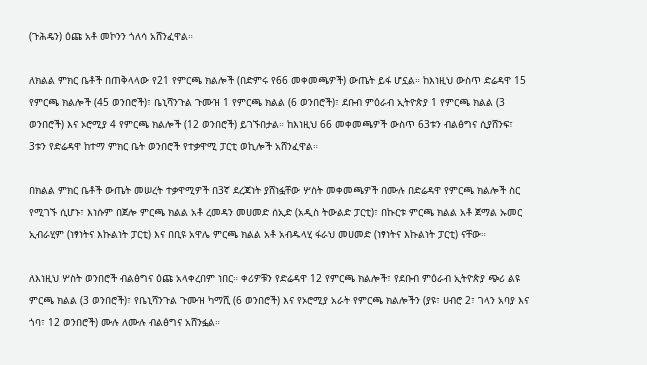(ጉሕዴን) ዕጩ አቶ መኮንን ጎለሳ አሸንፈዋል።

ለክልል ምክር ቤቶች በጠቅላላው የ21 የምርጫ ክልሎች (በድምሩ የ66 መቀመጫዎች) ውጤት ይፋ ሆኗል። ከእነዚህ ውስጥ ድሬዳዋ 15 የምርጫ ክልሎች (45 ወንበሮች)፣ ቤኒሻንጉል ጉሙዝ 1 የምርጫ ክልል (6 ወንበሮች)፣ ደቡብ ምዕራብ ኢትዮጵያ 1 የምርጫ ክልል (3 ወንበሮች) እና ኦሮሚያ 4 የምርጫ ክልሎች (12 ወንበሮች) ይገኙበታል። ከእነዚህ 66 መቀመጫዎች ውስጥ 63ቱን ብልፅግና ሲያሸንፍ፣ 3ቱን የድሬዳዋ ከተማ ምክር ቤት ወንበሮች የተቃዋሚ ፓርቲ ወኪሎች አሸንፈዋል።

በክልል ምክር ቤቶች ውጤት መሠረት ተቃዋሚዎች በ3ኛ ደረጃነት ያሸነፏቸው ሦስት መቀመጫዎች በሙሉ በድሬዳዋ የምርጫ ክልሎች ስር የሚገኙ ሲሆኑ፣ እነሱም በጀሎ ምርጫ ክልል አቶ ረመዳን መሀመድ ሰኢድ (አዲስ ትውልድ ፓርቲ)፣ በኩርቱ ምርጫ ክልል አቶ ጀማል ኡመር ኢብራሂም (ነፃነትና እኩልነት ፓርቲ) እና በቢዩ አዋሌ ምርጫ ክልል አቶ አብዱላሂ ፋራህ መሀመድ (ነፃነትና እኩልነት ፓርቲ) ናቸው።

ለእነዚህ ሦስት ወንበሮች ብልፅግና ዕጩ አላቀረበም ነበር። ቀሪዎቹን የድሬዳዋ 12 የምርጫ ክልሎች፣ የደቡብ ምዕራብ ኢትዮጵያ ጭሪ ልዩ ምርጫ ክልል (3 ወንበሮች)፣ የቤኒሻንጉል ጉሙዝ ካማሺ (6 ወንበሮች) እና የኦሮሚያ አራት የምርጫ ክልሎችን (ያዩ፣ ሀብሮ 2፣ ገላን አባያ እና ጎባ፣ 12 ወንበሮች) ሙሉ ለሙሉ ብልፅግና አሸንፏል።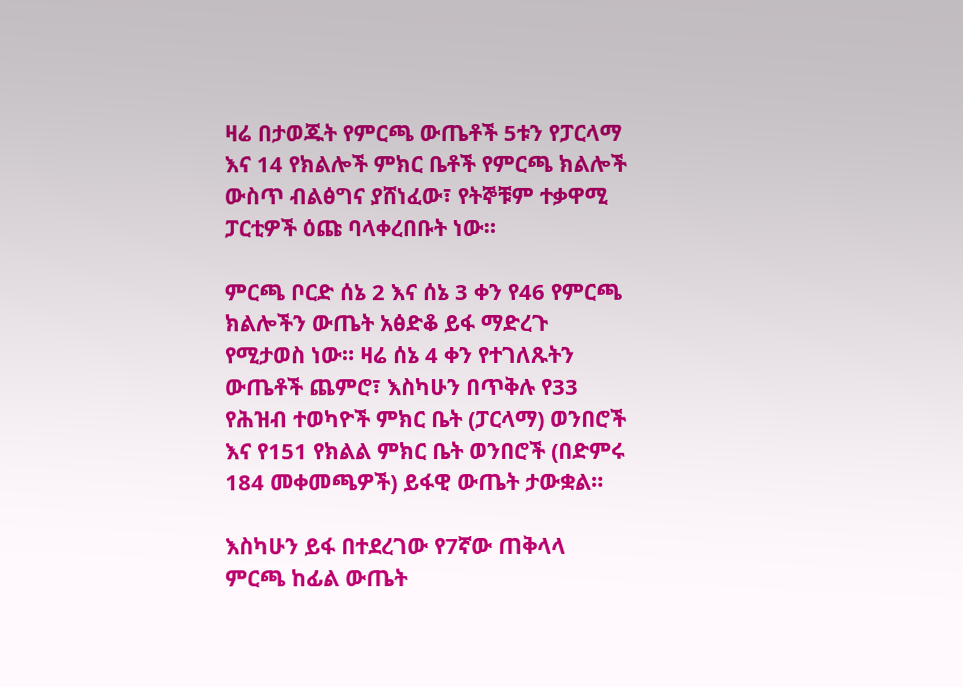ዛሬ በታወጁት የምርጫ ውጤቶች 5ቱን የፓርላማ እና 14 የክልሎች ምክር ቤቶች የምርጫ ክልሎች ውስጥ ብልፅግና ያሸነፈው፣ የትኞቹም ተቃዋሚ ፓርቲዎች ዕጩ ባላቀረበቡት ነው።

ምርጫ ቦርድ ሰኔ 2 እና ሰኔ 3 ቀን የ46 የምርጫ ክልሎችን ውጤት አፅድቆ ይፋ ማድረጉ የሚታወስ ነው። ዛሬ ሰኔ 4 ቀን የተገለጹትን ውጤቶች ጨምሮ፣ እስካሁን በጥቅሉ የ33 የሕዝብ ተወካዮች ምክር ቤት (ፓርላማ) ወንበሮች እና የ151 የክልል ምክር ቤት ወንበሮች (በድምሩ 184 መቀመጫዎች) ይፋዊ ውጤት ታውቋል።

እስካሁን ይፋ በተደረገው የ7ኛው ጠቅላላ ምርጫ ከፊል ውጤት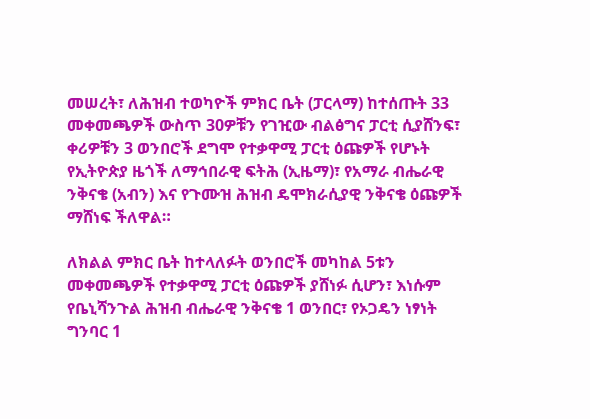መሠረት፣ ለሕዝብ ተወካዮች ምክር ቤት (ፓርላማ) ከተሰጡት 33 መቀመጫዎች ውስጥ 30ዎቹን የገዢው ብልፅግና ፓርቲ ሲያሸንፍ፣ ቀሪዎቹን 3 ወንበሮች ደግሞ የተቃዋሚ ፓርቲ ዕጩዎች የሆኑት የኢትዮጵያ ዜጎች ለማኅበራዊ ፍትሕ (ኢዜማ)፣ የአማራ ብሔራዊ ንቅናቄ (አብን) እና የጉሙዝ ሕዝብ ዴሞክራሲያዊ ንቅናቄ ዕጩዎች ማሸነፍ ችለዋል።

ለክልል ምክር ቤት ከተላለፉት ወንበሮች መካከል 5ቱን መቀመጫዎች የተቃዋሚ ፓርቲ ዕጩዎች ያሸነፉ ሲሆን፣ እነሱም የቤኒሻንጉል ሕዝብ ብሔራዊ ንቅናቄ 1 ወንበር፣ የኦጋዴን ነፃነት ግንባር 1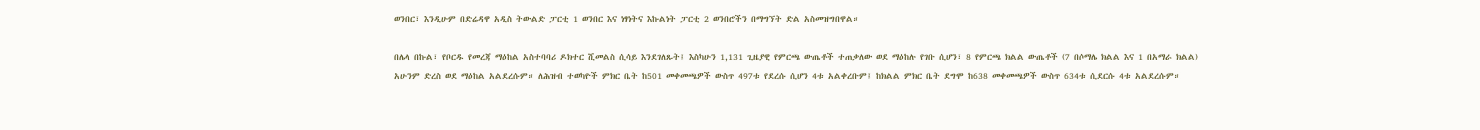ወንበር፣ እንዲሁም በድሬዳዋ አዲስ ትውልድ ፓርቲ 1 ወንበር እና ነፃነትና እኩልነት ፓርቲ 2 ወንበሮችን በማግኘት ድል አስመዝግበዋል።

በሌላ በኩል፣ የቦርዱ የመረጃ ማዕከል አስተባባሪ ዶክተር ሺመልስ ሲሳይ እንደገለጹት፤ እስካሁን 1,131 ጊዜያዊ የምርጫ ውጤቶች ተጠቃለው ወደ ማዕከሉ የገቡ ሲሆን፣ 8 የምርጫ ክልል ውጤቶች (7 በሶማሌ ክልል እና 1 በአማራ ክልል) አሁንም ድረስ ወደ ማዕከል አልደረሱም። ለሕዝብ ተወካዮች ምክር ቤት ከ501 መቀመጫዎች ውስጥ 497ቱ የደረሱ ሲሆን 4ቱ አልቀረቡም፤ ከክልል ምክር ቤት ደግሞ ከ638 መቀመጫዎች ውስጥ 634ቱ ሲደርሱ 4ቱ አልደረሱም።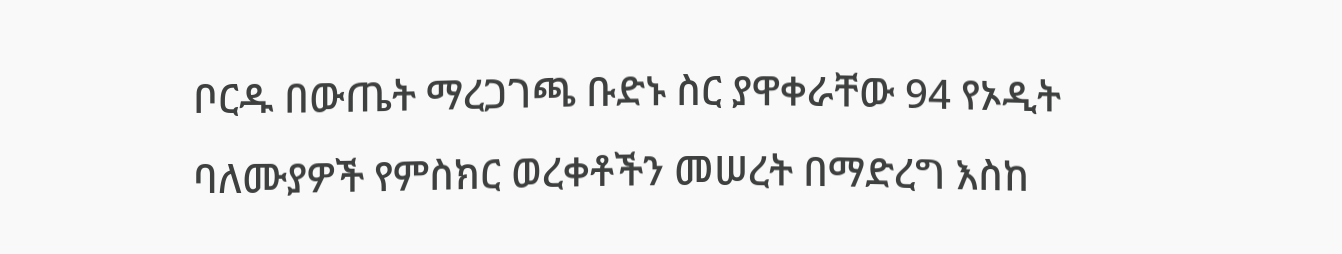ቦርዱ በውጤት ማረጋገጫ ቡድኑ ስር ያዋቀራቸው 94 የኦዲት ባለሙያዎች የምስክር ወረቀቶችን መሠረት በማድረግ እስከ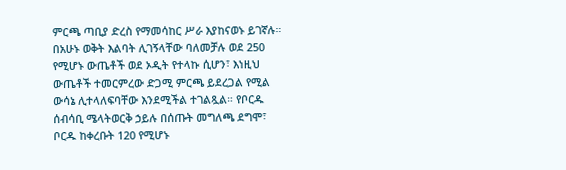ምርጫ ጣቢያ ድረስ የማመሳከር ሥራ እያከናወኑ ይገኛሉ። በአሁኑ ወቅት እልባት ሊገኝላቸው ባለመቻሉ ወደ 250 የሚሆኑ ውጤቶች ወደ ኦዲት የተላኩ ሲሆን፣ እነዚህ ውጤቶች ተመርምረው ድጋሚ ምርጫ ይደረጋል የሚል ውሳኔ ሊተላለፍባቸው እንደሚችል ተገልጿል። የቦርዱ ሰብሳቢ ሜላትወርቅ ኃይሉ በሰጡት መግለጫ ደግሞ፣ ቦርዱ ከቀረቡት 120 የሚሆኑ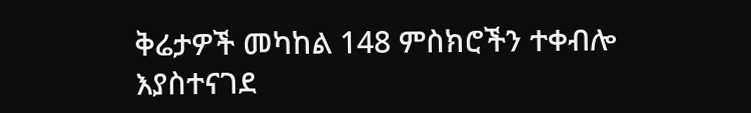ቅሬታዎች መካከል 148 ምስክሮችን ተቀብሎ እያስተናገደ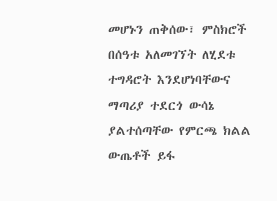መሆኑን ጠቅሰው፣ ምስክሮች በሰዓቱ አለመገኘት ለሂደቱ ተግዳሮት እንደሆነባቸውና ማጣሪያ ተደርጎ ውሳኔ ያልተሰጣቸው የምርጫ ክልል ውጤቶች ይፋ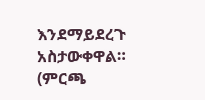እንደማይደረጉ አስታውቀዋል። (ምርጫ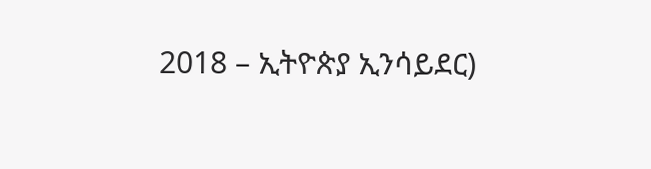2018 – ኢትዮጵያ ኢንሳይደር)